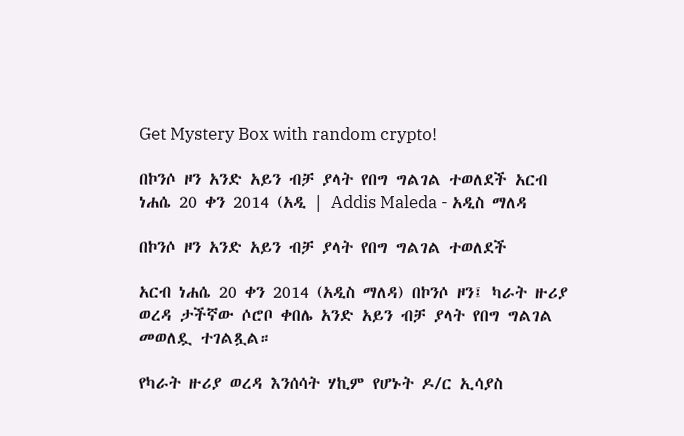Get Mystery Box with random crypto!

በኮንሶ ዞን አንድ አይን ብቻ ያላት የበግ ግልገል ተወለደች አርብ ነሐሴ 20 ቀን 2014 (አዲ | Addis Maleda - አዲስ ማለዳ

በኮንሶ ዞን አንድ አይን ብቻ ያላት የበግ ግልገል ተወለደች

አርብ ነሐሴ 20 ቀን 2014 (አዲስ ማለዳ) በኮንሶ ዞን፤ ካራት ዙሪያ ወረዳ ታችኛው ሶሮቦ ቀበሌ አንድ አይን ብቻ ያላት የበግ ግልገል መወለዷ ተገልጿል።

የካራት ዙሪያ ወረዳ እንሰሳት ሃኪም የሆኑት ዶ/ር ኢሳያስ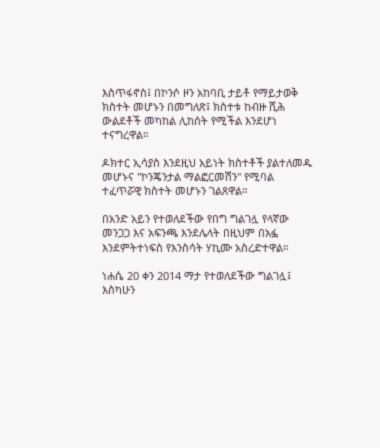እስጥፋኖስ፤ በኮንሶ ዞን አከባቢ ታይቶ የማይታወቅ ክስተት መሆኑን በመግለጽ፤ ክስተቱ ከብዙ ሺሕ ውልደቶች መካከል ሊከሰት የሚችል እንደሆነ ተናግረዋል።

ዶክተር ኢሳያስ እንደዚህ አይነት ክስተቶች ያልተለመዱ መሆኑና "ኮንጄንታል ማልፎርመሽን" የሚባል ተፈጥሯዊ ክስተት መሆኑን ገልጸዋል።

በአንድ አይን የተወለደችው የበግ ግልገሏ የላኛው መንጋጋ እና አፍንጫ እንደሌላት በዚህም በአፏ እንደምትተነፍስ የእንስሳት ሃኪሙ አስረድተዋል።

ነሐሴ 20 ቀን 2014 ማታ የተወለደችው ግልገሏ፤ እስካሁን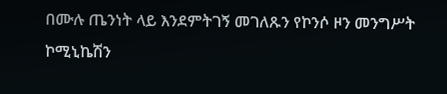በሙሉ ጤንነት ላይ እንደምትገኝ መገለጹን የኮንሶ ዞን መንግሥት ኮሚኒኬሽን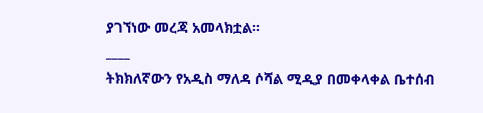ያገኘነው መረጃ አመላክቷል።
____
ትክክለኛውን የአዲስ ማለዳ ሶሻል ሚዲያ በመቀላቀል ቤተሰብ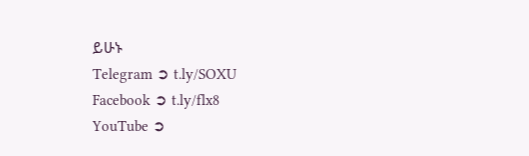ይሁኑ
Telegram ➲ t.ly/SOXU
Facebook ➲ t.ly/flx8
YouTube ➲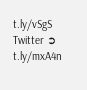t.ly/vSgS
Twitter ➲ t.ly/mxA4n